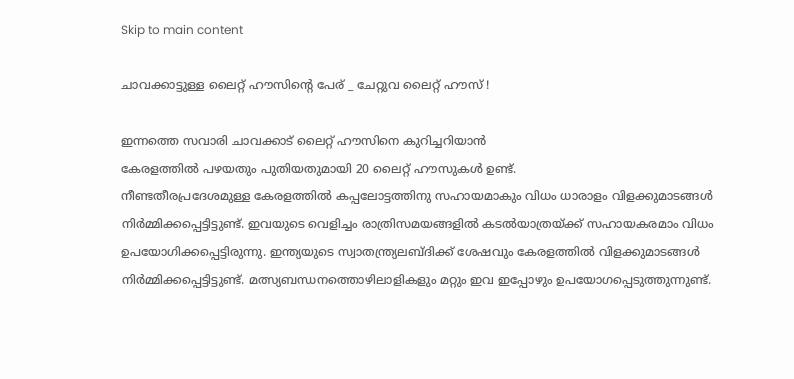Skip to main content

ചാവക്കാട്ടുള്ള ലൈറ്റ് ഹൗസിൻ്റെ പേര് _ ചേറ്റുവ ലൈറ്റ് ഹൗസ് !

ഇന്നത്തെ സവാരി ചാവക്കാട് ലൈറ്റ് ഹൗസിനെ കുറിച്ചറിയാൻ
കേരളത്തിൽ പഴയതും പുതിയതുമായി 20 ലൈറ്റ് ഹൗസുകൾ ഉണ്ട്.
നീണ്ടതീരപ്രദേശമുള്ള കേരളത്തിൽ കപ്പലോട്ടത്തിനു സഹായമാകും വിധം ധാരാളം വിളക്കുമാടങ്ങൾ  നിർമ്മിക്കപ്പെട്ടിട്ടുണ്ട്. ഇവയുടെ വെളിച്ചം രാത്രിസമയങ്ങളിൽ കടൽയാത്രയ്ക്ക് സഹായകരമാം വിധം ഉപയോഗിക്കപ്പെട്ടിരുന്നു. ഇന്ത്യയുടെ സ്വാതന്ത്ര്യലബ്ദിക്ക് ശേഷവും കേരളത്തിൽ വിളക്കുമാടങ്ങൾ നിർമ്മിക്കപ്പെട്ടിട്ടുണ്ട്. മത്സ്യബന്ധനത്തൊഴിലാളികളും മറ്റും ഇവ ഇപ്പോഴും ഉപയോഗപ്പെടുത്തുന്നുണ്ട്.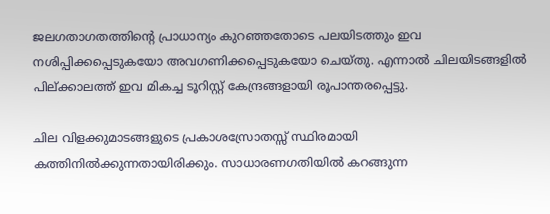ജലഗതാഗതത്തിന്റെ പ്രാധാന്യം കുറഞ്ഞതോടെ പലയിടത്തും ഇവ നശിപ്പിക്കപ്പെടുകയോ അവഗണിക്കപ്പെടുകയോ ചെയ്തു. എന്നാൽ ചിലയിടങ്ങളിൽ പില്ക്കാലത്ത് ഇവ മികച്ച ടൂറിസ്റ്റ് കേന്ദ്രങ്ങളായി രൂപാന്തരപ്പെട്ടു.

ചില വിളക്കുമാടങ്ങളുടെ പ്രകാശസ്രോതസ്സ് സ്ഥിരമായി കത്തിനിൽക്കുന്നതായിരിക്കും. സാധാരണഗതിയിൽ കറങ്ങുന്ന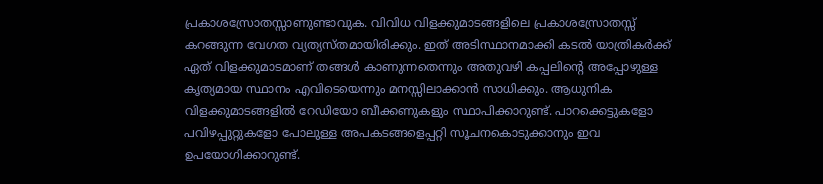പ്രകാശസ്രോതസ്സാണുണ്ടാവുക. വിവിധ വിളക്കുമാടങ്ങളിലെ പ്രകാശസ്രോതസ്സ് കറങ്ങുന്ന വേഗത വ്യത്യസ്തമായിരിക്കും. ഇത് അടിസ്ഥാനമാക്കി കടൽ യാത്രികർക്ക് ഏത് വിളക്കുമാടമാണ് തങ്ങൾ കാണുന്നതെന്നും അതുവഴി കപ്പലിന്റെ അപ്പോഴുള്ള കൃത്യമായ സ്ഥാനം എവിടെയെന്നും മനസ്സിലാക്കാൻ സാധിക്കും. ആധുനിക വിളക്കുമാടങ്ങളിൽ റേഡിയോ ബീക്കണുകളും സ്ഥാപിക്കാറുണ്ട്. പാറക്കെട്ടുകളോ പവിഴപ്പുറ്റുകളോ പോലുള്ള അപകടങ്ങളെപ്പറ്റി സൂചനകൊടുക്കാനും ഇവ ഉപയോഗിക്കാറുണ്ട്.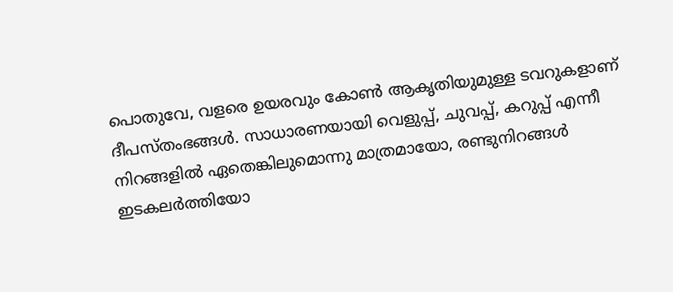പൊതുവേ, വളരെ ഉയരവും കോൺ ആകൃതിയുമുള്ള ടവറുകളാണ് ദീപസ്തംഭങ്ങൾ. സാധാരണയായി വെളുപ്പ്, ചുവപ്പ്, കറുപ്പ് എന്നീ നിറങ്ങളിൽ ഏതെങ്കിലുമൊന്നു മാത്രമായോ, രണ്ടുനിറങ്ങൾ ഇടകലർത്തിയോ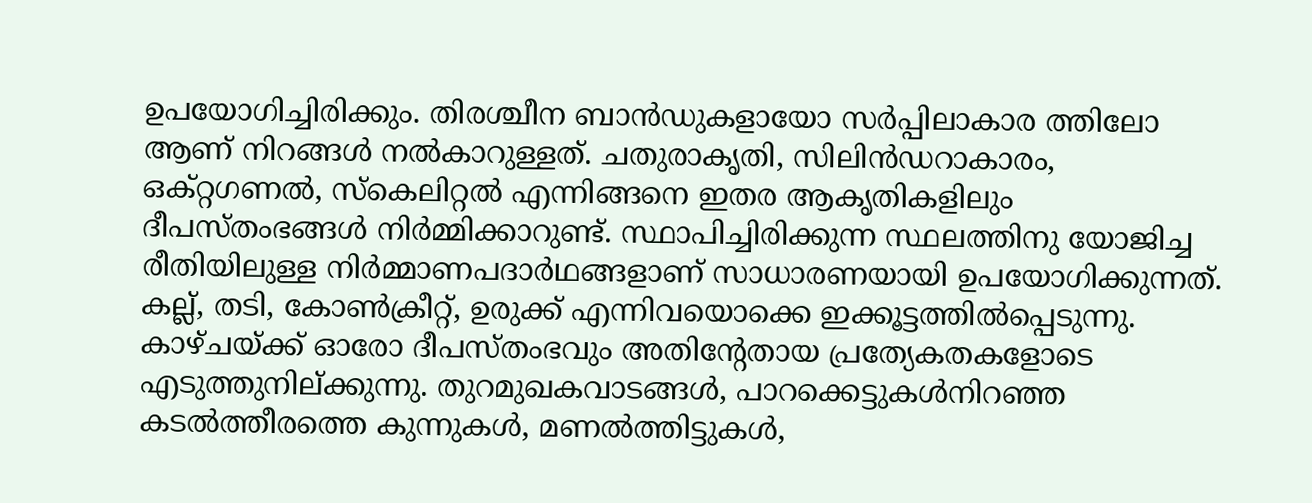ഉപയോഗിച്ചിരിക്കും. തിരശ്ചീന ബാൻഡുകളായോ സർപ്പിലാകാര ത്തിലോ ആണ് നിറങ്ങൾ നൽകാറുള്ളത്. ചതുരാകൃതി, സിലിൻഡറാകാരം, ഒക്റ്റഗണൽ, സ്കെലിറ്റൽ എന്നിങ്ങനെ ഇതര ആകൃതികളിലും ദീപസ്തംഭങ്ങൾ നിർമ്മിക്കാറുണ്ട്. സ്ഥാപിച്ചിരിക്കുന്ന സ്ഥലത്തിനു യോജിച്ച രീതിയിലുള്ള നിർമ്മാണപദാർഥങ്ങളാണ് സാധാരണയായി ഉപയോഗിക്കുന്നത്. കല്ല്, തടി, കോൺക്രീറ്റ്, ഉരുക്ക് എന്നിവയൊക്കെ ഇക്കൂട്ടത്തിൽപ്പെടുന്നു. കാഴ്ചയ്ക്ക് ഓരോ ദീപസ്തംഭവും അതിന്റേതായ പ്രത്യേകതകളോടെ എടുത്തുനില്ക്കുന്നു. തുറമുഖകവാടങ്ങൾ, പാറക്കെട്ടുകൾനിറഞ്ഞ കടൽത്തീരത്തെ കുന്നുകൾ, മണൽത്തിട്ടുകൾ,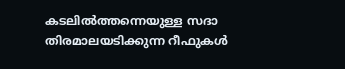കടലിൽത്തന്നെയുള്ള സദാ തിരമാലയടിക്കുന്ന റീഫുകൾ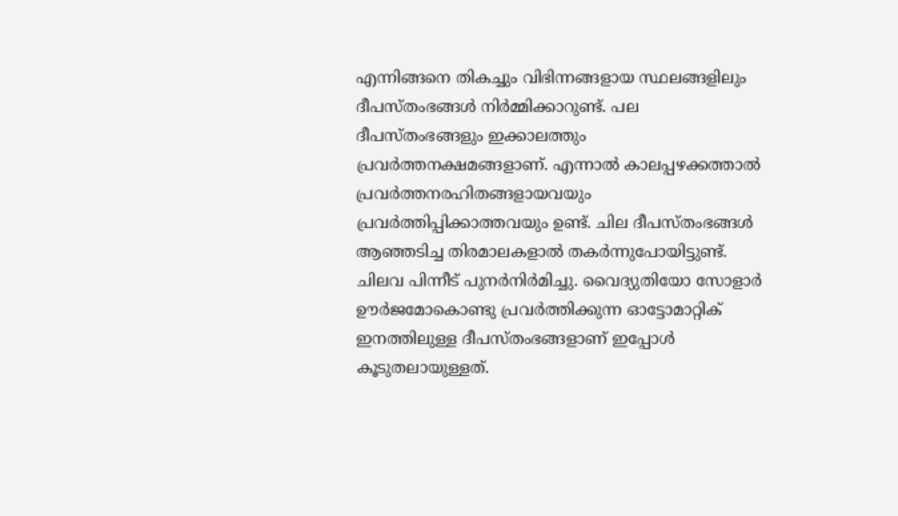എന്നിങ്ങനെ തികച്ചും വിഭിന്നങ്ങളായ സ്ഥലങ്ങളിലും ദീപസ്തംഭങ്ങൾ നിർമ്മിക്കാറുണ്ട്. പല ദീപസ്തംഭങ്ങളും ഇക്കാലത്തും പ്രവർത്തനക്ഷമങ്ങളാണ്. എന്നാൽ കാലപ്പഴക്കത്താൽ പ്രവർത്തനരഹിതങ്ങളായവയും പ്രവർത്തിപ്പിക്കാത്തവയും ഉണ്ട്. ചില ദീപസ്തംഭങ്ങൾ ആഞ്ഞടിച്ച തിരമാലകളാൽ തകർന്നുപോയിട്ടുണ്ട്. ചിലവ പിന്നീട് പുനർനിർമിച്ചു. വൈദ്യുതിയോ സോളാർ ഊർജമോകൊണ്ടു പ്രവർത്തിക്കുന്ന ഓട്ടോമാറ്റിക് ഇനത്തിലുള്ള ദീപസ്തംഭങ്ങളാണ് ഇപ്പോൾ കൂടുതലായുള്ളത്.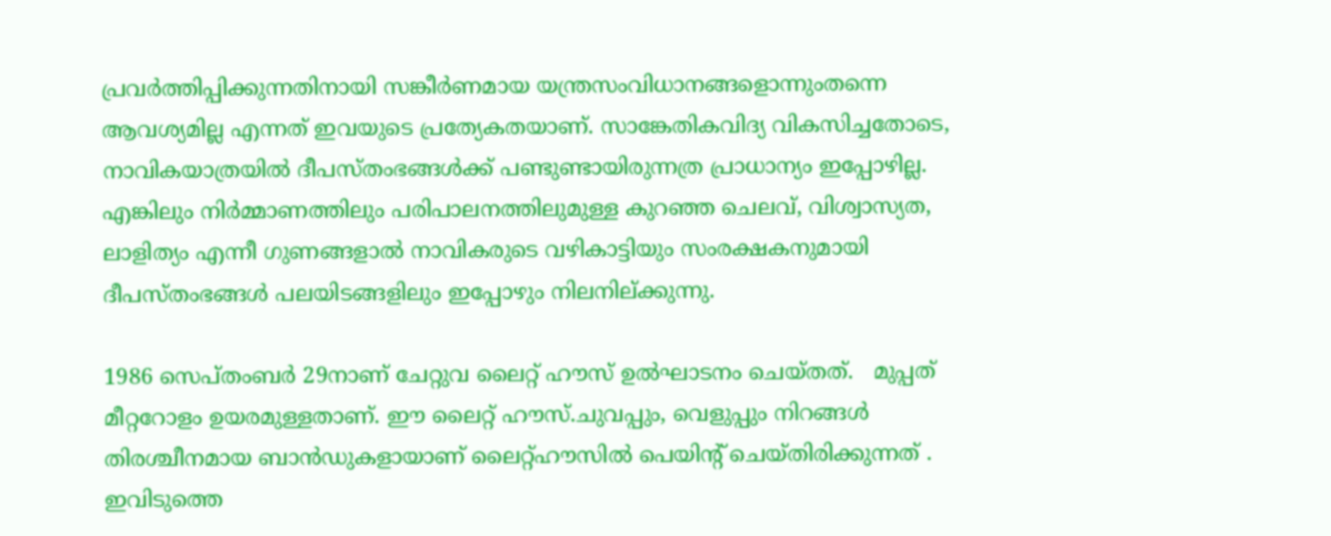പ്രവർത്തിപ്പിക്കുന്നതിനായി സങ്കീർണമായ യന്ത്രസംവിധാനങ്ങളൊന്നുംതന്നെ ആവശ്യമില്ല എന്നത് ഇവയുടെ പ്രത്യേകതയാണ്. സാങ്കേതികവിദ്യ വികസിച്ചതോടെ, നാവികയാത്രയിൽ ദീപസ്തംഭങ്ങൾക്ക് പണ്ടുണ്ടായിരുന്നത്ര പ്രാധാന്യം ഇപ്പോഴില്ല. എങ്കിലും നിർമ്മാണത്തിലും പരിപാലനത്തിലുമുള്ള കുറഞ്ഞ ചെലവ്, വിശ്വാസ്യത, ലാളിത്യം എന്നീ ഗുണങ്ങളാൽ നാവികരുടെ വഴികാട്ടിയും സംരക്ഷകനുമായി ദീപസ്തംഭങ്ങൾ പലയിടങ്ങളിലും ഇപ്പോഴും നിലനില്ക്കുന്നു.

1986 സെപ്തംബർ 29നാണ് ചേറ്റുവ ലൈറ്റ് ഹൗസ് ഉൽഘാടനം ചെയ്തത്.   മുപ്പത് മീറ്ററോളം ഉയരമുള്ളതാണ്. ഈ ലൈറ്റ് ഹൗസ്.ചുവപ്പും, വെളുപ്പും നിറങ്ങൾ തിരശ്ചീനമായ ബാൻഡുകളായാണ് ലൈറ്റ്ഹൗസിൽ പെയിൻ്റ് ചെയ്തിരിക്കുന്നത് . ഇവിടുത്തെ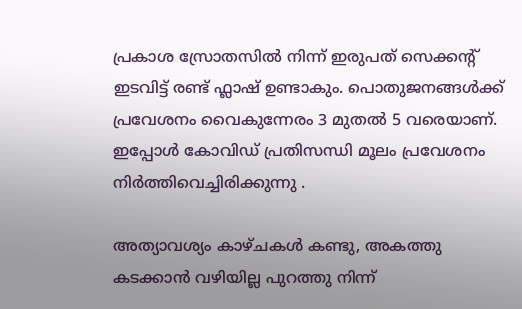പ്രകാശ സ്രോതസിൽ നിന്ന് ഇരുപത് സെക്കൻ്റ് ഇടവിട്ട് രണ്ട് ഫ്ലാഷ് ഉണ്ടാകും. പൊതുജനങ്ങൾക്ക് പ്രവേശനം വൈകുന്നേരം 3 മുതൽ 5 വരെയാണ്. ഇപ്പോൾ കോവിഡ് പ്രതിസന്ധി മൂലം പ്രവേശനം നിർത്തിവെച്ചിരിക്കുന്നു .

അത്യാവശ്യം കാഴ്ചകൾ കണ്ടു, അകത്തു കടക്കാൻ വഴിയില്ല പുറത്തു നിന്ന്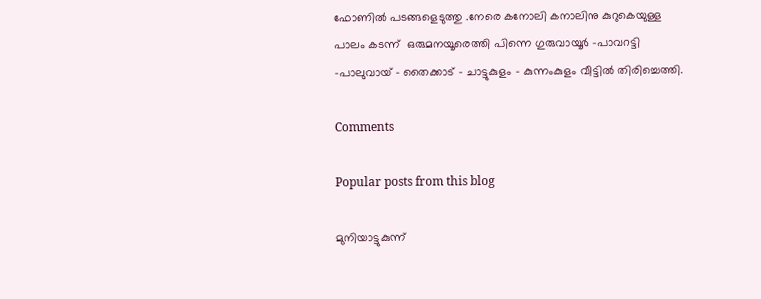ഫോണിൽ പടങ്ങളെടുത്തു .നേരെ കനോലി കനാലിനു കുറുകെയുള്ള പാലം കടന്ന്  ഒരുമനയൂരെത്തി പിന്നെ ഗുരുവായൂർ -പാവറട്ടി -പാലുവായ് - തൈക്കാട് - ചാട്ടുകുളം - കുന്നംകുളം വീട്ടിൽ തിരിച്ചെത്തി.

Comments

Popular posts from this blog

മുനിയാട്ടുകുന്ന്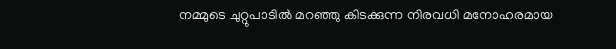നമ്മുടെ ചുറ്റുപാടിൽ മറഞ്ഞു കിടക്കുന്ന നിരവധി മനോഹരമായ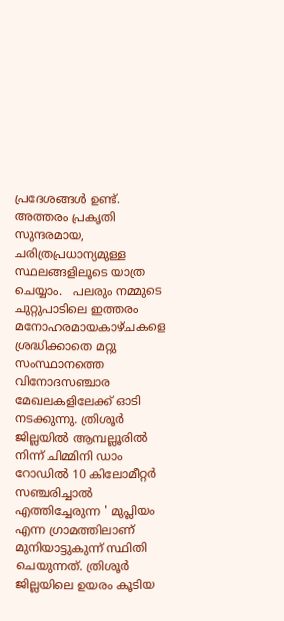പ്രദേശങ്ങൾ ഉണ്ട്. അത്തരം പ്രകൃതി സുന്ദരമായ, ചരിത്രപ്രധാന്യമുള്ള സ്ഥലങ്ങളിലൂടെ യാത്ര ചെയ്യാം.   പലരും നമ്മുടെ ചുറ്റുപാടിലെ ഇത്തരം മനോഹരമായകാഴ്ചകളെ ശ്രദ്ധിക്കാതെ മറ്റു സംസ്ഥാനത്തെ വിനോദസഞ്ചാര മേഖലകളിലേക്ക് ഓടി നടക്കുന്നു. ത്രിശൂർ ജില്ലയിൽ ആമ്പല്ലൂരിൽ നിന്ന് ചിമ്മിനി ഡാം റോഡിൽ 10 കിലോമീറ്റർ സഞ്ചരിച്ചാൽ എത്തിച്ചേരുന്ന ' മുപ്ലിയം എന്ന ഗ്രാമത്തിലാണ് മുനിയാട്ടുകുന്ന് സ്ഥിതി ചെയുന്നത്. ത്രിശൂർ ജില്ലയിലെ ഉയരം കൂടിയ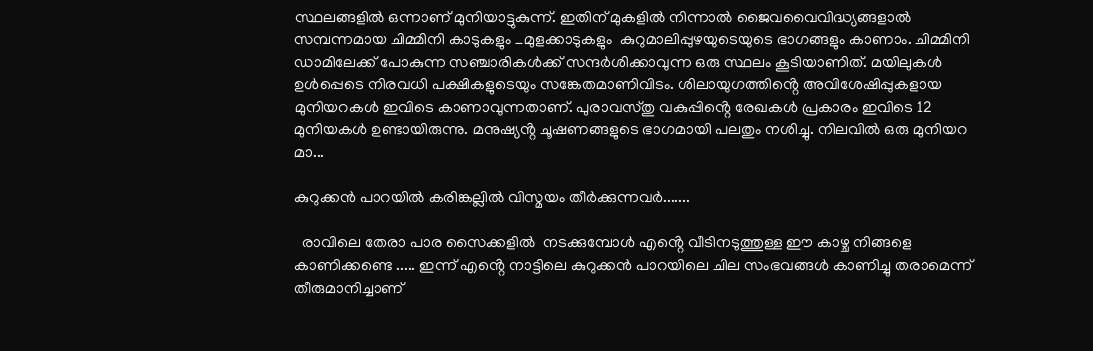സ്ഥലങ്ങളിൽ ഒന്നാണ് മുനിയാട്ടുകുന്ന്. ഇതിന് മുകളിൽ നിന്നാൽ ജൈവവൈവിദ്ധ്യങ്ങളാൽ സമ്പന്നമായ ചിമ്മിനി കാടുകളും _മുളക്കാടുകളും  കുറുമാലിപ്പുഴയുടെയുടെ ഭാഗങ്ങളും കാണാം. ചിമ്മിനി ഡാമിലേക്ക് പോകുന്ന സഞ്ചാരികൾക്ക് സന്ദർശിക്കാവുന്ന ഒരു സ്ഥലം കൂടിയാണിത്. മയിലുകൾ ഉൾപ്പെടെ നിരവധി പക്ഷികളുടെയും സങ്കേതമാണിവിടം. ശിലായുഗത്തിൻ്റെ അവിശേഷിപ്പുകളായ മുനിയറകൾ ഇവിടെ കാണാവുന്നതാണ്. പുരാവസ്തു വകുപ്പിൻ്റെ രേഖകൾ പ്രകാരം ഇവിടെ 12 മുനിയകൾ ഉണ്ടായിരുന്നു. മനുഷ്യൻ്റ ചൂഷണങ്ങളുടെ ഭാഗമായി പലതും നശിച്ചു. നിലവിൽ ഒരു മുനിയറ മാ...

കുറുക്കൻ പാറയിൽ കരിങ്കല്ലിൽ വിസ്മയം തീർക്കുന്നവർ.......

  രാവിലെ തേരാ പാര സൈക്കളിൽ  നടക്കുമ്പോൾ എൻ്റെ വീടിനടുത്തുള്ള ഈ കാഴ്ച നിങ്ങളെ കാണിക്കണ്ടെ ..... ഇന്ന് എൻ്റെ നാട്ടിലെ കുറുക്കൻ പാറയിലെ ചില സംഭവങ്ങൾ കാണിച്ചു തരാമെന്ന് തീരുമാനിച്ചാണ്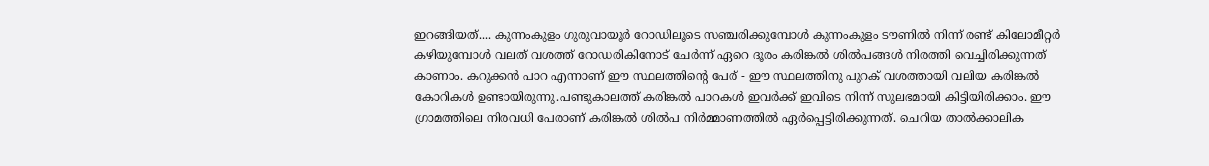ഇറങ്ങിയത്.... കുന്നംകുളം ഗുരുവായൂർ റോഡിലൂടെ സഞ്ചരിക്കുമ്പോൾ കുന്നംകുളം ടൗണിൽ നിന്ന് രണ്ട് കിലോമീറ്റർ കഴിയുമ്പോൾ വലത് വശത്ത് റോഡരികിനോട് ചേർന്ന് ഏറെ ദൂരം കരിങ്കൽ ശിൽപങ്ങൾ നിരത്തി വെച്ചിരിക്കുന്നത് കാണാം. കറുക്കൻ പാറ എന്നാണ് ഈ സ്ഥലത്തിൻ്റെ പേര് - ഈ സ്ഥലത്തിനു പുറക് വശത്തായി വലിയ കരിങ്കൽ കോറികൾ ഉണ്ടായിരുന്നു.പണ്ടുകാലത്ത് കരിങ്കൽ പാറകൾ ഇവർക്ക് ഇവിടെ നിന്ന് സുലഭമായി കിട്ടിയിരിക്കാം. ഈ ഗ്രാമത്തിലെ നിരവധി പേരാണ് കരിങ്കൽ ശിൽപ നിർമ്മാണത്തിൽ ഏർപ്പെട്ടിരിക്കുന്നത്. ചെറിയ താൽക്കാലിക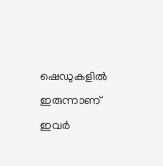ഷെഡുകളിൽ ഇരുന്നാണ് ഇവർ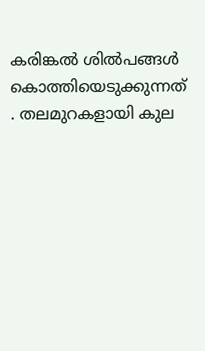കരിങ്കൽ ശിൽപങ്ങൾ കൊത്തിയെടുക്കുന്നത് . തലമുറകളായി കുല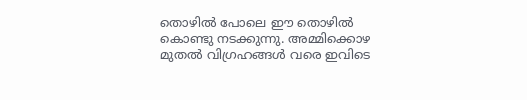തൊഴിൽ പോലെ ഈ തൊഴിൽ കൊണ്ടു നടക്കുന്നു. അമ്മിക്കൊഴ മുതൽ വിഗ്രഹങ്ങൾ വരെ ഇവിടെ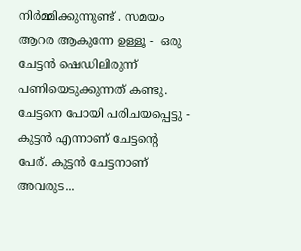നിർമ്മിക്കുന്നുണ്ട് . സമയം ആറര ആകുന്നേ ഉള്ളൂ -  ഒരു ചേട്ടൻ ഷെഡിലിരുന്ന് പണിയെടുക്കുന്നത് കണ്ടു. ചേട്ടനെ പോയി പരിചയപ്പെട്ടു - കുട്ടൻ എന്നാണ് ചേട്ടൻ്റെ പേര്. കുട്ടൻ ചേട്ടനാണ് അവരുട...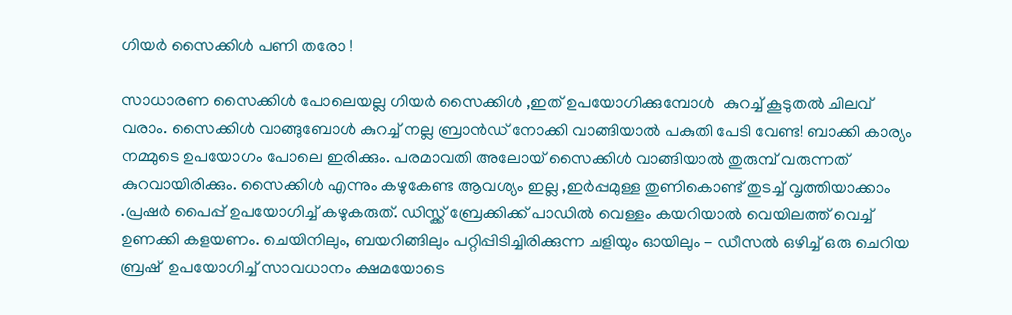ഗിയർ സൈക്കിൾ പണി തരോ !

സാധാരണ സൈക്കിൾ പോലെയല്ല ഗിയർ സൈക്കിൾ ,ഇത് ഉപയോഗിക്കുമ്പോൾ  കുറച്ച് കൂടുതൽ ചിലവ്  വരാം. സൈക്കിൾ വാങ്ങുബോൾ കുറച്ച് നല്ല ബ്രാൻഡ്‌ നോക്കി വാങ്ങിയാൽ പകുതി പേടി വേണ്ട! ബാക്കി കാര്യം നമ്മുടെ ഉപയോഗം പോലെ ഇരിക്കും. പരമാവതി അലോയ് സൈക്കിൾ വാങ്ങിയാൽ തുരുമ്പ് വരുന്നത് കുറവായിരിക്കും. സൈക്കിൾ എന്നും കഴുകേണ്ട ആവശ്യം ഇല്ല ,ഇർപ്പമുള്ള തുണികൊണ്ട് തുടച്ച് വൃത്തിയാക്കാം .പ്രഷർ പൈപ്പ് ഉപയോഗിച്ച് കഴുകരുത്. ഡിസ്ക്ക് ബ്രേക്കിക്ക് പാഡിൽ വെള്ളം കയറിയാൽ വെയിലത്ത് വെച്ച്  ഉണക്കി കളയണം. ചെയിനിലും, ബയറിങ്ങിലും പറ്റിപ്പിടിച്ചിരിക്കുന്ന ചളിയും ഓയിലും - ഡീസൽ ഒഴിച്ച് ഒരു ചെറിയ ബ്രഷ്  ഉപയോഗിച്ച്‌ സാവധാനം ക്ഷമയോടെ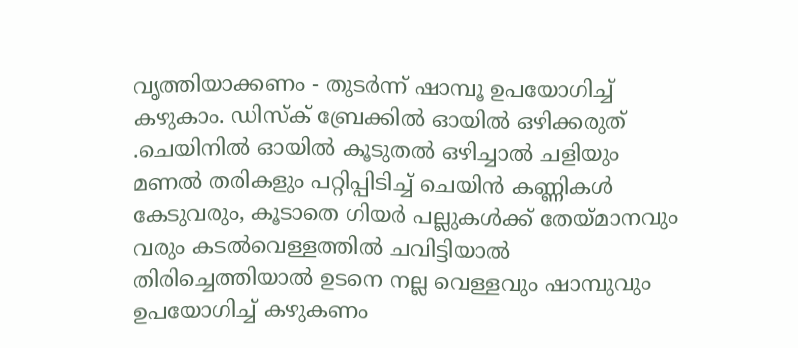വൃത്തിയാക്കണം - തുടർന്ന് ഷാമ്പൂ ഉപയോഗിച്ച് കഴുകാം. ഡിസ്ക് ബ്രേക്കിൽ ഓയിൽ ഒഴിക്കരുത് .ചെയിനിൽ ഓയിൽ കൂടുതൽ ഒഴിച്ചാൽ ചളിയും മണൽ തരികളും പറ്റിപ്പിടിച്ച്‌ ചെയിൻ കണ്ണികൾ കേടുവരും, കൂടാതെ ഗിയർ പല്ലുകൾക്ക് തേയ്മാനവും വരും കടൽവെള്ളത്തിൽ ചവിട്ടിയാൽ തിരിച്ചെത്തിയാൽ ഉടനെ നല്ല വെള്ളവും ഷാമ്പുവും ഉപയോഗിച്ച് കഴുകണം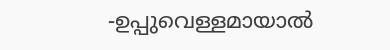-ഉപ്പുവെള്ളമായാൽ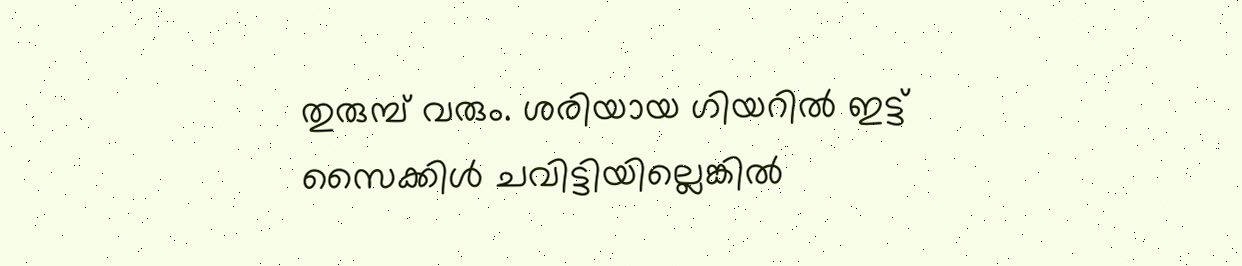തുരുമ്പ് വരും. ശരിയായ ഗിയറിൽ ഇട്ട്  സൈക്കിൾ ചവിട്ടിയില്ലെങ്കിൽ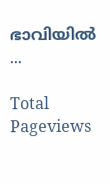ഭാവിയിൽ ...

Total Pageviews